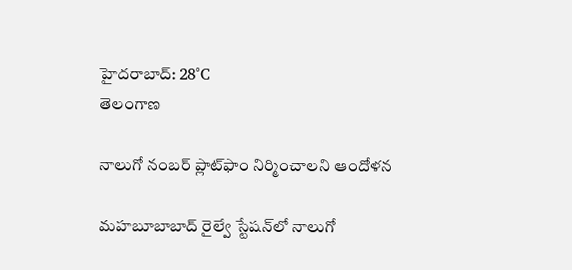హైదరాబాద్: 28°C
తెలంగాణ

నాలుగో నంబర్ ప్లాట్‌ఫాం నిర్మించాలని ఆందోళన

మహబూబాబాద్ రైల్వే స్టేషన్‌లో నాలుగో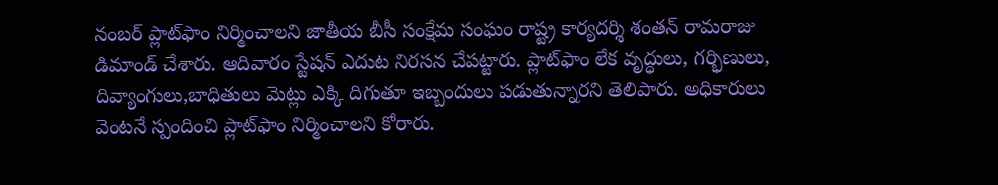నంబర్ ప్లాట్‌ఫాం నిర్మించాలని జాతీయ బీసీ సంక్షేమ సంఘం రాష్ట్ర కార్యదర్శి శంతన్ రామరాజు డిమాండ్ చేశారు. ఆదివారం స్టేషన్ ఎదుట నిరసన చేపట్టారు. ప్లాట్‌ఫాం లేక వృద్ధులు, గర్భిణులు, దివ్యాంగులు,బాధితులు మెట్లు ఎక్కి దిగుతూ ఇబ్బందులు పడుతున్నారని తెలిపారు. అధికారులు వెంటనే స్పందించి ప్లాట్‌ఫాం నిర్మించాలని కోరారు.